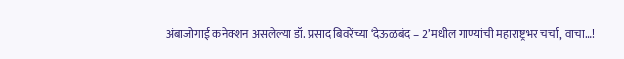अंबाजोगाई कनेक्शन असलेल्या डॉ. प्रसाद बिवरेंच्या ‘देऊळबंद – 2’मधील गाण्यांची महाराष्ट्रभर चर्चा, वाचा…!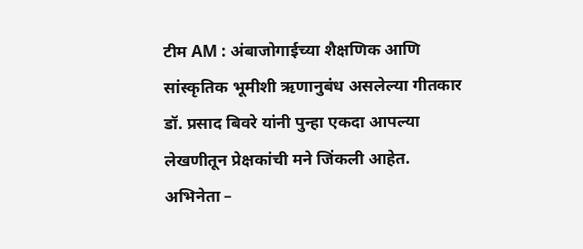टीम AM : अंबाजोगाईच्या शैक्षणिक आणि सांस्कृतिक भूमीशी ऋणानुबंध असलेल्या गीतकार डॉ. प्रसाद बिवरे यांनी पुन्हा एकदा आपल्या लेखणीतून प्रेक्षकांची मने जिंकली आहेत. अभिनेता –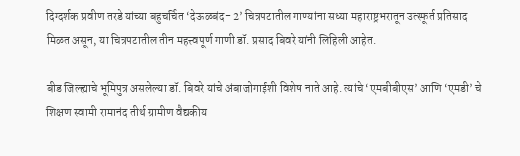दिग्दर्शक प्रवीण तरडे यांच्या बहुचर्चित ‘देऊळबंद- 2’ चित्रपटातील गाण्यांना सध्या महाराष्ट्रभरातून उत्स्फूर्त प्रतिसाद मिळत असून, या चित्रपटातील तीन महत्त्वपूर्ण गाणी डॉ. प्रसाद बिवरे यांनी लिहिली आहेत.

बीड जिल्ह्याचे भूमिपुत्र असलेल्या डॉ. बिवरे यांचे अंबाजोगाईशी विशेष नाते आहे. त्यांचे ‘एमबीबीएस’ आणि ‘एमडी’ चे शिक्षण स्वामी रामानंद तीर्थ ग्रामीण वैद्यकीय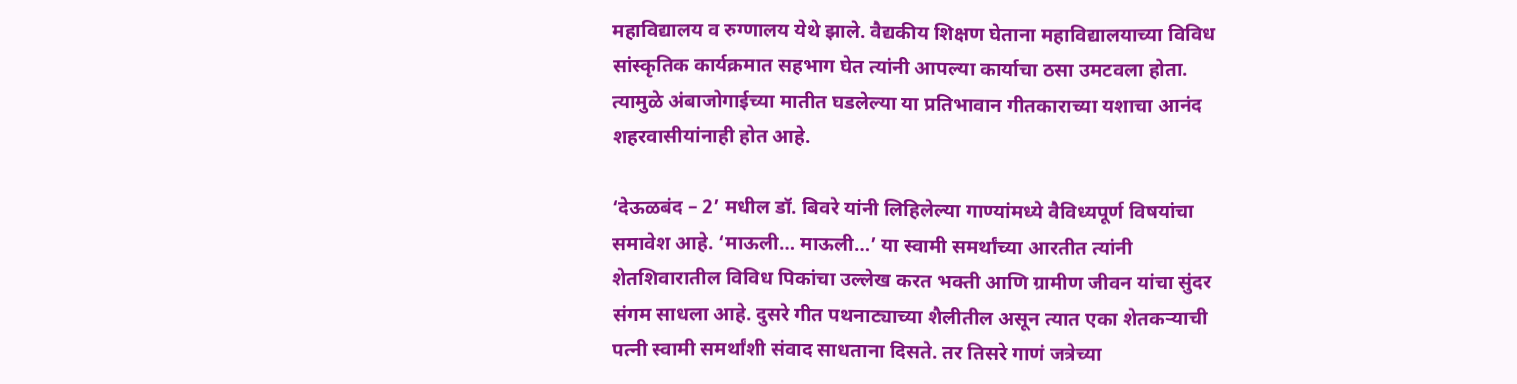महाविद्यालय व रुग्णालय येथे झाले. वैद्यकीय शिक्षण घेताना महाविद्यालयाच्या ‌विविध सांस्कृतिक कार्यक्रमात सहभाग घेत त्यांनी आपल्या कार्याचा ठसा उमटवला होता. त्यामुळे अंबाजोगाईच्या मातीत घडलेल्या या प्रतिभावान गीतकाराच्या यशाचा आनंद शहरवासीयांनाही होत आहे.

‘देऊळबंद – 2’ मधील डॉ. बिवरे यांनी लिहिलेल्या गाण्यांमध्ये वैविध्यपूर्ण विषयांचा समावेश आहे. ‘माऊली… माऊली…’ या स्वामी समर्थांच्या आरतीत त्यांनी शेतशिवारातील विविध पिकांचा उल्लेख करत भक्ती आणि ग्रामीण जीवन यांचा सुंदर संगम साधला आहे. दुसरे गीत पथनाट्याच्या शैलीतील असून त्यात एका शेतकऱ्याची पत्नी स्वामी समर्थांशी संवाद साधताना दिसते. तर तिसरे गाणं जत्रेच्या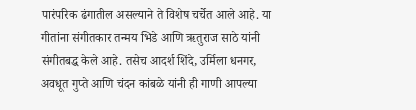पारंपरिक ढंगातील असल्याने ते विशेष चर्चेत आले आहे. या गीतांना संगीतकार तन्मय भिडे आणि ऋतुराज साठे यांनी संगीतबद्ध केले आहे. तसेच आदर्श शिंदे, उर्मिला धनगर, अवधूत गुप्ते आणि चंदन कांबळे यांनी ही गाणी आपल्या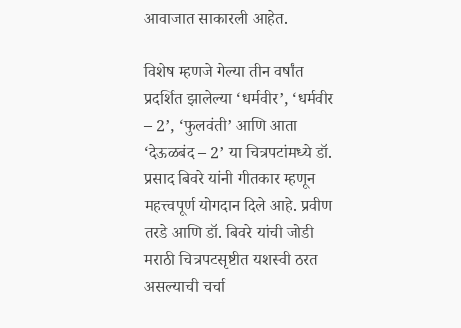आवाजात साकारली आहेत.

विशेष म्हणजे गेल्या तीन वर्षांत प्रदर्शित झालेल्या ‘धर्मवीर’, ‘धर्मवीर – 2’, ‘फुलवंती’ आणि आता ‘देऊळबंद – 2’ या चित्रपटांमध्ये डॉ. प्रसाद बिवरे यांनी गीतकार म्हणून महत्त्वपूर्ण योगदान दिले आहे. प्रवीण तरडे आणि डॉ. बिवरे यांची जोडी मराठी चित्रपटसृष्टीत यशस्वी ठरत असल्याची चर्चा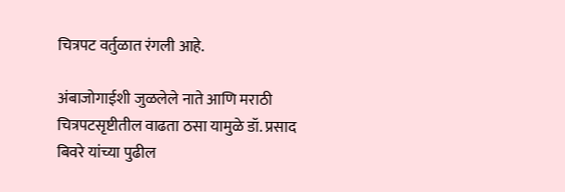चित्रपट वर्तुळात रंगली आहे.

अंबाजोगाईशी जुळलेले नाते आणि मराठी चित्रपटसृष्टीतील वाढता ठसा यामुळे डॉ. प्रसाद बिवरे यांच्या पुढील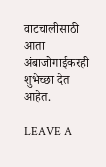वाटचालीसाठी आता अंबाजोगाईकरही शुभेच्छा देत आहेत.

LEAVE A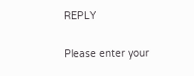REPLY

Please enter your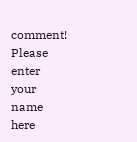comment!
Please enter your name here